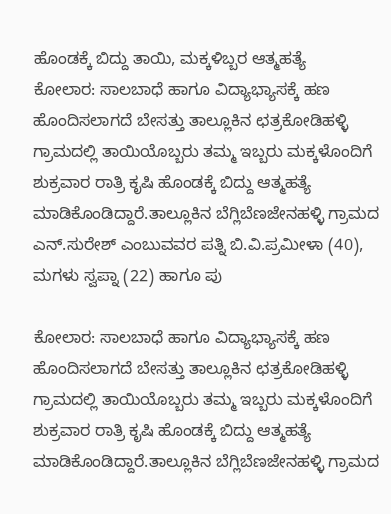ಹೊಂಡಕ್ಕೆ ಬಿದ್ದು ತಾಯಿ, ಮಕ್ಕಳಿಬ್ಬರ ಆತ್ಮಹತ್ಯೆ
ಕೋಲಾರ: ಸಾಲಬಾಧೆ ಹಾಗೂ ವಿದ್ಯಾಭ್ಯಾಸಕ್ಕೆ ಹಣ ಹೊಂದಿಸಲಾಗದೆ ಬೇಸತ್ತು ತಾಲ್ಲೂಕಿನ ಛತ್ರಕೋಡಿಹಳ್ಳಿ ಗ್ರಾಮದಲ್ಲಿ ತಾಯಿಯೊಬ್ಬರು ತಮ್ಮ ಇಬ್ಬರು ಮಕ್ಕಳೊಂದಿಗೆ ಶುಕ್ರವಾರ ರಾತ್ರಿ ಕೃಷಿ ಹೊಂಡಕ್ಕೆ ಬಿದ್ದು ಆತ್ಮಹತ್ಯೆ ಮಾಡಿಕೊಂಡಿದ್ದಾರೆ.ತಾಲ್ಲೂಕಿನ ಬೆಗ್ಲಿಬೆಣಜೇನಹಳ್ಳಿ ಗ್ರಾಮದ ಎನ್.ಸುರೇಶ್ ಎಂಬುವವರ ಪತ್ನಿ ಬಿ.ವಿ.ಪ್ರಮೀಳಾ (40), ಮಗಳು ಸ್ವಪ್ನಾ (22) ಹಾಗೂ ಪು

ಕೋಲಾರ: ಸಾಲಬಾಧೆ ಹಾಗೂ ವಿದ್ಯಾಭ್ಯಾಸಕ್ಕೆ ಹಣ ಹೊಂದಿಸಲಾಗದೆ ಬೇಸತ್ತು ತಾಲ್ಲೂಕಿನ ಛತ್ರಕೋಡಿಹಳ್ಳಿ ಗ್ರಾಮದಲ್ಲಿ ತಾಯಿಯೊಬ್ಬರು ತಮ್ಮ ಇಬ್ಬರು ಮಕ್ಕಳೊಂದಿಗೆ ಶುಕ್ರವಾರ ರಾತ್ರಿ ಕೃಷಿ ಹೊಂಡಕ್ಕೆ ಬಿದ್ದು ಆತ್ಮಹತ್ಯೆ ಮಾಡಿಕೊಂಡಿದ್ದಾರೆ.ತಾಲ್ಲೂಕಿನ ಬೆಗ್ಲಿಬೆಣಜೇನಹಳ್ಳಿ ಗ್ರಾಮದ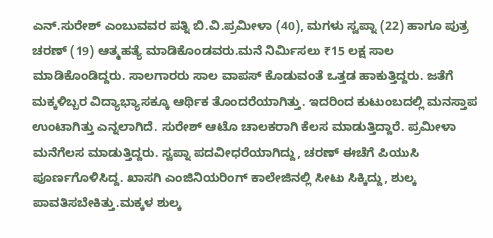ಎನ್.ಸುರೇಶ್ ಎಂಬುವವರ ಪತ್ನಿ ಬಿ.ವಿ.ಪ್ರಮೀಳಾ (40), ಮಗಳು ಸ್ವಪ್ನಾ (22) ಹಾಗೂ ಪುತ್ರ ಚರಣ್ (19) ಆತ್ಮಹತ್ಯೆ ಮಾಡಿಕೊಂಡವರು.ಮನೆ ನಿರ್ಮಿಸಲು ₹15 ಲಕ್ಷ ಸಾಲ ಮಾಡಿಕೊಂಡಿದ್ದರು. ಸಾಲಗಾರರು ಸಾಲ ವಾಪಸ್ ಕೊಡುವಂತೆ ಒತ್ತಡ ಹಾಕುತ್ತಿದ್ದರು. ಜತೆಗೆ ಮಕ್ಕಳಿಬ್ಬರ ವಿದ್ಯಾಭ್ಯಾಸಕ್ಕೂ ಆರ್ಥಿಕ ತೊಂದರೆಯಾಗಿತ್ತು. ಇದರಿಂದ ಕುಟುಂಬದಲ್ಲಿ ಮನಸ್ತಾಪ ಉಂಟಾಗಿತ್ತು ಎನ್ನಲಾಗಿದೆ. ಸುರೇಶ್ ಆಟೊ ಚಾಲಕರಾಗಿ ಕೆಲಸ ಮಾಡುತ್ತಿದ್ದಾರೆ. ಪ್ರಮೀಳಾ ಮನೆಗೆಲಸ ಮಾಡುತ್ತಿದ್ದರು. ಸ್ವಪ್ನಾ ಪದವೀಧರೆಯಾಗಿದ್ದು, ಚರಣ್ ಈಚೆಗೆ ಪಿಯುಸಿ ಪೂರ್ಣಗೊಳಿಸಿದ್ದ. ಖಾಸಗಿ ಎಂಜಿನಿಯರಿಂಗ್ ಕಾಲೇಜಿನಲ್ಲಿ ಸೀಟು ಸಿಕ್ಕಿದ್ದು, ಶುಲ್ಕ ಪಾವತಿಸಬೇಕಿತ್ತು.ಮಕ್ಕಳ ಶುಲ್ಕ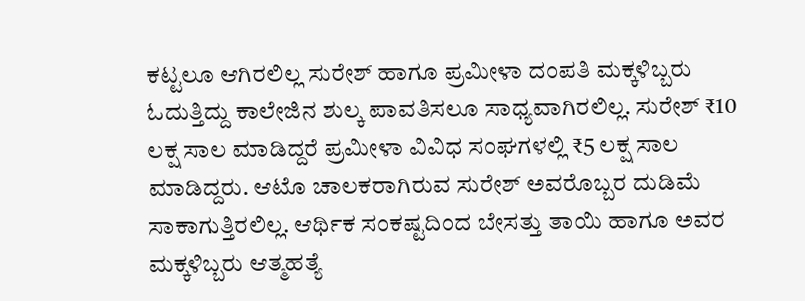ಕಟ್ಟಲೂ ಆಗಿರಲಿಲ್ಲ ಸುರೇಶ್ ಹಾಗೂ ಪ್ರಮೀಳಾ ದಂಪತಿ ಮಕ್ಕಳಿಬ್ಬರು ಓದುತ್ತಿದ್ದು ಕಾಲೇಜಿನ ಶುಲ್ಕ ಪಾವತಿಸಲೂ ಸಾಧ್ಯವಾಗಿರಲಿಲ್ಲ. ಸುರೇಶ್ ₹10 ಲಕ್ಷ ಸಾಲ ಮಾಡಿದ್ದರೆ ಪ್ರಮೀಳಾ ವಿವಿಧ ಸಂಘಗಳಲ್ಲಿ ₹5 ಲಕ್ಷ ಸಾಲ ಮಾಡಿದ್ದರು. ಆಟೊ ಚಾಲಕರಾಗಿರುವ ಸುರೇಶ್ ಅವರೊಬ್ಬರ ದುಡಿಮೆ ಸಾಕಾಗುತ್ತಿರಲಿಲ್ಲ. ಆರ್ಥಿಕ ಸಂಕಷ್ಟದಿಂದ ಬೇಸತ್ತು ತಾಯಿ ಹಾಗೂ ಅವರ ಮಕ್ಕಳಿಬ್ಬರು ಆತ್ಮಹತ್ಯೆ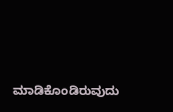ಮಾಡಿಕೊಂಡಿರುವುದು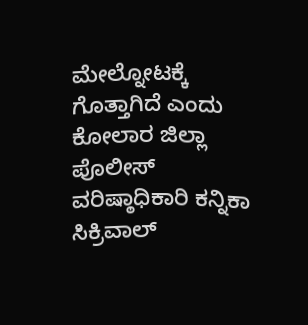ಮೇಲ್ನೋಟಕ್ಕೆ ಗೊತ್ತಾಗಿದೆ ಎಂದು ಕೋಲಾರ ಜಿಲ್ಲಾ ಪೊಲೀಸ್ ವರಿಷ್ಠಾಧಿಕಾರಿ ಕನ್ನಿಕಾ ಸಿಕ್ರಿವಾಲ್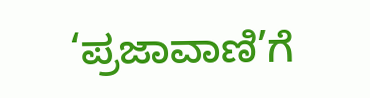‘ಪ್ರಜಾವಾಣಿ’ಗೆ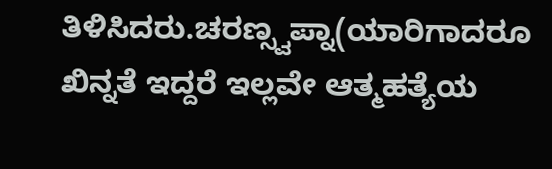ತಿಳಿಸಿದರು.ಚರಣ್ಸ್ವಪ್ನಾ(ಯಾರಿಗಾದರೂ ಖಿನ್ನತೆ ಇದ್ದರೆ ಇಲ್ಲವೇ ಆತ್ಮಹತ್ಯೆಯ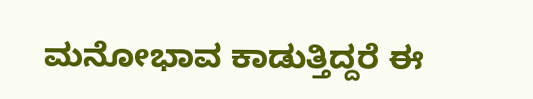ಮನೋಭಾವ ಕಾಡುತ್ತಿದ್ದರೆ ಈ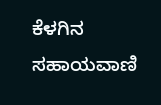ಕೆಳಗಿನ ಸಹಾಯವಾಣಿ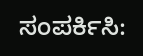ಸಂಪರ್ಕಿಸಿ: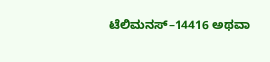ಟೆಲಿಮನಸ್–14416 ಅಥವಾ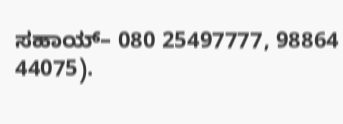ಸಹಾಯ್– 080 25497777, 98864 44075).